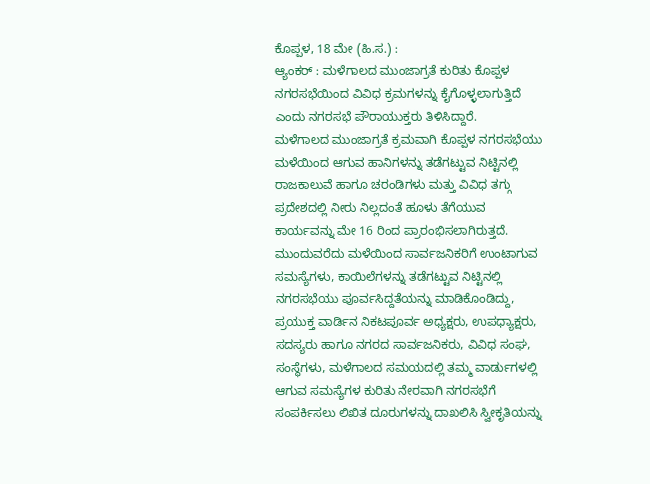ಕೊಪ್ಪಳ, 18 ಮೇ (ಹಿ.ಸ.) :
ಆ್ಯಂಕರ್ : ಮಳೆಗಾಲದ ಮುಂಜಾಗ್ರತೆ ಕುರಿತು ಕೊಪ್ಪಳ ನಗರಸಭೆಯಿಂದ ವಿವಿಧ ಕ್ರಮಗಳನ್ನು ಕೈಗೊಳ್ಳಲಾಗುತ್ತಿದೆ ಎಂದು ನಗರಸಭೆ ಪೌರಾಯುಕ್ತರು ತಿಳಿಸಿದ್ದಾರೆ.
ಮಳೆಗಾಲದ ಮುಂಜಾಗ್ರತೆ ಕ್ರಮವಾಗಿ ಕೊಪ್ಪಳ ನಗರಸಭೆಯು ಮಳೆಯಿಂದ ಆಗುವ ಹಾನಿಗಳನ್ನು ತಡೆಗಟ್ಟುವ ನಿಟ್ಟಿನಲ್ಲಿ ರಾಜಕಾಲುವೆ ಹಾಗೂ ಚರಂಡಿಗಳು ಮತ್ತು ವಿವಿಧ ತಗ್ಗು ಪ್ರದೇಶದಲ್ಲಿ ನೀರು ನಿಲ್ಲದಂತೆ ಹೂಳು ತೆಗೆಯುವ ಕಾರ್ಯವನ್ನು ಮೇ 16 ರಿಂದ ಪ್ರಾರಂಭಿಸಲಾಗಿರುತ್ತದೆ.
ಮುಂದುವರೆದು ಮಳೆಯಿಂದ ಸಾರ್ವಜನಿಕರಿಗೆ ಉಂಟಾಗುವ ಸಮಸ್ಯೆಗಳು, ಕಾಯಿಲೆಗಳನ್ನು ತಡೆಗಟ್ಟುವ ನಿಟ್ಟಿನಲ್ಲಿ ನಗರಸಭೆಯು ಪೂರ್ವಸಿದ್ದತೆಯನ್ನು ಮಾಡಿಕೊಂಡಿದ್ದು, ಪ್ರಯುಕ್ತ ವಾರ್ಡಿನ ನಿಕಟಪೂರ್ವ ಅಧ್ಯಕ್ಷರು, ಉಪಧ್ಯಾಕ್ಷರು, ಸದಸ್ಯರು ಹಾಗೂ ನಗರದ ಸಾರ್ವಜನಿಕರು, ವಿವಿಧ ಸಂಘ, ಸಂಸ್ಥೆಗಳು, ಮಳೆಗಾಲದ ಸಮಯದಲ್ಲಿ ತಮ್ಮ ವಾರ್ಡುಗಳಲ್ಲಿ ಆಗುವ ಸಮಸ್ಯೆಗಳ ಕುರಿತು ನೇರವಾಗಿ ನಗರಸಭೆಗೆ ಸಂಪರ್ಕಿಸಲು ಲಿಖಿತ ದೂರುಗಳನ್ನು ದಾಖಲಿಸಿ ಸ್ವೀಕೃತಿಯನ್ನು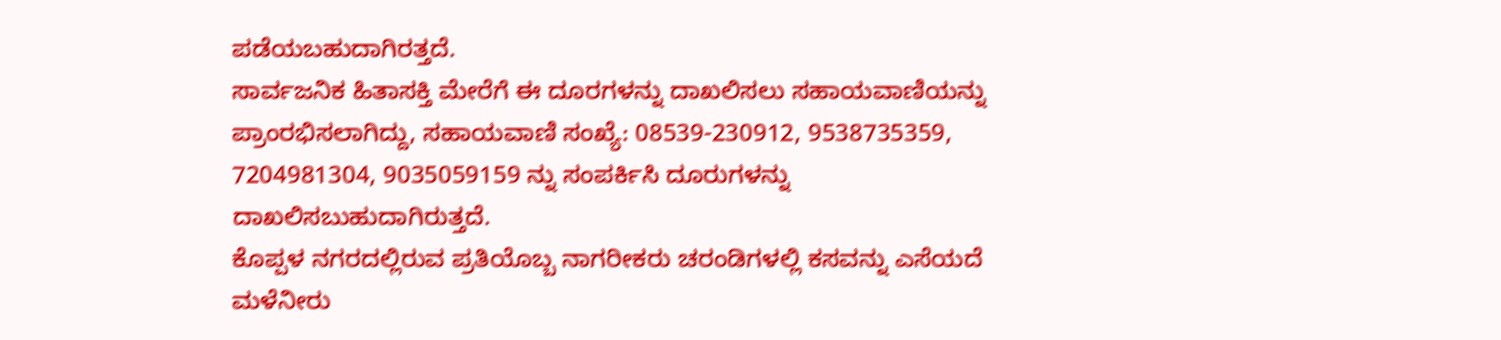ಪಡೆಯಬಹುದಾಗಿರತ್ತದೆ.
ಸಾರ್ವಜನಿಕ ಹಿತಾಸಕ್ತಿ ಮೇರೆಗೆ ಈ ದೂರಗಳನ್ನು ದಾಖಲಿಸಲು ಸಹಾಯವಾಣಿಯನ್ನು ಪ್ರಾಂರಭಿಸಲಾಗಿದ್ದು, ಸಹಾಯವಾಣಿ ಸಂಖ್ಯೆ: 08539-230912, 9538735359, 7204981304, 9035059159 ನ್ನು ಸಂಪರ್ಕಿಸಿ ದೂರುಗಳನ್ನು ದಾಖಲಿಸಬುಹುದಾಗಿರುತ್ತದೆ.
ಕೊಪ್ಪಳ ನಗರದಲ್ಲಿರುವ ಪ್ರತಿಯೊಬ್ಬ ನಾಗರೀಕರು ಚರಂಡಿಗಳಲ್ಲಿ ಕಸವನ್ನು ಎಸೆಯದೆ ಮಳೆನೀರು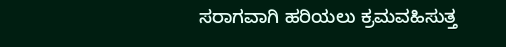ಸರಾಗವಾಗಿ ಹರಿಯಲು ಕ್ರಮವಹಿಸುತ್ತ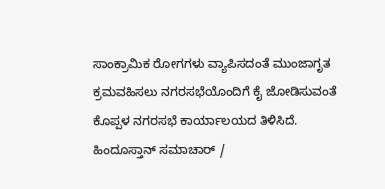ಸಾಂಕ್ರಾಮಿಕ ರೋಗಗಳು ವ್ಯಾಪಿಸದಂತೆ ಮುಂಜಾಗೃತ ಕ್ರಮವಹಿಸಲು ನಗರಸಭೆಯೊಂದಿಗೆ ಕೈ ಜೋಡಿಸುವಂತೆ ಕೊಪ್ಪಳ ನಗರಸಭೆ ಕಾರ್ಯಾಲಯದ ತಿಳಿಸಿದೆ.
ಹಿಂದೂಸ್ತಾನ್ ಸಮಾಚಾರ್ /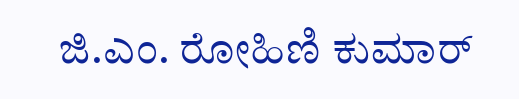ಜಿ.ಎಂ. ರೋಹಿಣಿ ಕುಮಾರ್